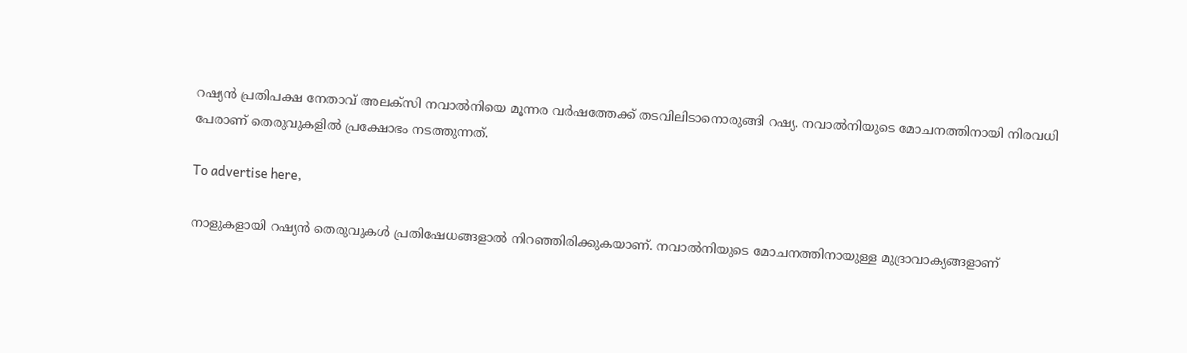റഷ്യന്‍ പ്രതിപക്ഷ നേതാവ് അലക്‌സി നവാല്‍നിയെ മൂന്നര വര്‍ഷത്തേക്ക് തടവിലിടാനൊരുങ്ങി റഷ്യ. നവാല്‍നിയുടെ മോചനത്തിനായി നിരവധി പേരാണ് തെരുവുകളില്‍ പ്രക്ഷോഭം നടത്തുന്നത്.

To advertise here,

നാളുകളായി റഷ്യൻ തെരുവുകൾ പ്രതിഷേധങ്ങളാൽ നിറഞ്ഞിരിക്കുകയാണ്. നവാൽനിയുടെ മോചനത്തിനായുള്ള മുദ്രാവാക്യങ്ങളാണ്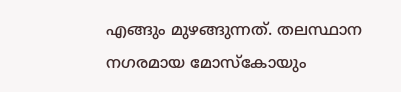എങ്ങും മുഴങ്ങുന്നത്. തലസ്ഥാന നഗരമായ മോസ്കോയും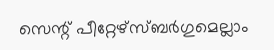സെന്റ് പീറ്റേഴ്സ്ബർഗുമെല്ലാം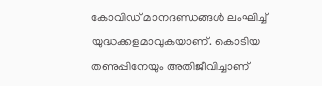കോവിഡ് മാനദണ്ഡങ്ങൾ ലംഘിച്ച് യുദ്ധക്കളമാവുകയാണ്. കൊടിയ തണുപ്പിനേയും അതിജീവിച്ചാണ്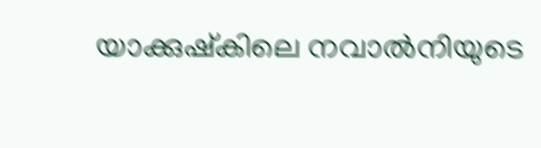യാക്കുഷ്കിലെ നവാൽനിയുടെ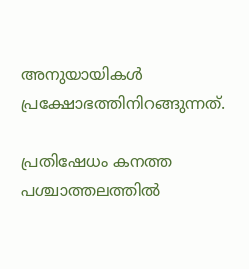അനുയായികൾ പ്രക്ഷോഭത്തിനിറങ്ങുന്നത്.

പ്രതിഷേധം കനത്ത പശ്ചാത്തലത്തിൽ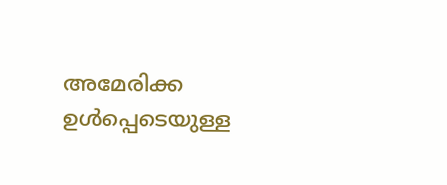അമേരിക്ക ഉള്‍പ്പെടെയുള്ള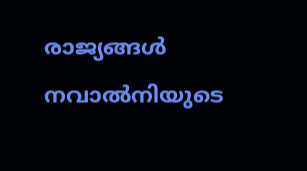രാജ്യങ്ങള്‍ നവാല്‍നിയുടെ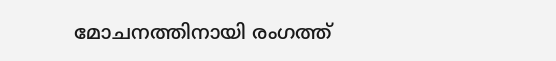മോചനത്തിനായി രംഗത്ത്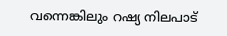വന്നെങ്കിലും റഷ്യ നിലപാട്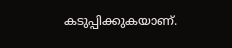കടുപ്പിക്കുകയാണ്.